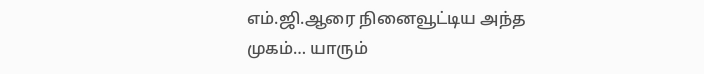எம்.ஜி.ஆரை நினைவூட்டிய அந்த முகம்… யாரும்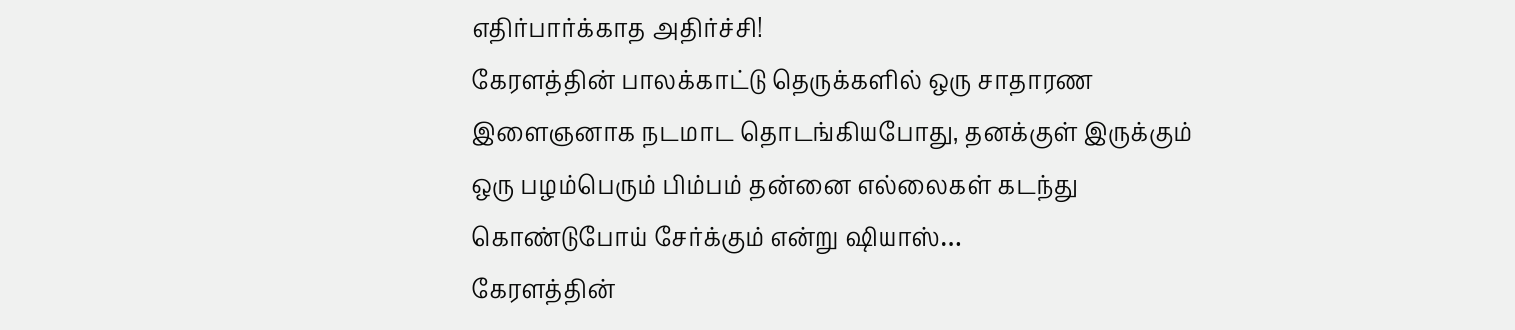எதிர்பார்க்காத அதிர்ச்சி!
கேரளத்தின் பாலக்காட்டு தெருக்களில் ஒரு சாதாரண இளைஞனாக நடமாட தொடங்கியபோது, தனக்குள் இருக்கும் ஒரு பழம்பெரும் பிம்பம் தன்னை எல்லைகள் கடந்து கொண்டுபோய் சேர்க்கும் என்று ஷியாஸ்…
கேரளத்தின்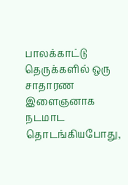பாலக்காட்டு தெருக்களில் ஒரு சாதாரண இளைஞனாக நடமாட தொடங்கியபோது,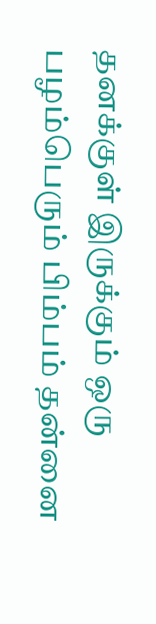தனக்குள் இருக்கும் ஒரு பழம்பெரும் பிம்பம் தன்னை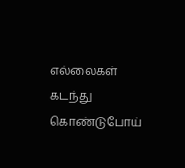எல்லைகள் கடந்து கொண்டுபோய்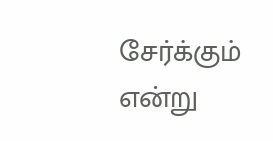சேர்க்கும் என்று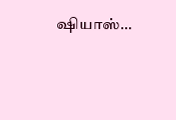ஷியாஸ்…